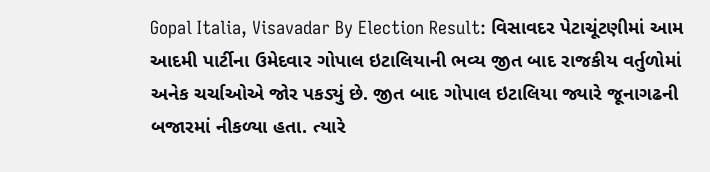Gopal Italia, Visavadar By Election Result: વિસાવદર પેટાચૂંટણીમાં આમ આદમી પાર્ટીના ઉમેદવાર ગોપાલ ઇટાલિયાની ભવ્ય જીત બાદ રાજકીય વર્તુળોમાં અનેક ચર્ચાઓએ જોર પકડ્યું છે. જીત બાદ ગોપાલ ઇટાલિયા જ્યારે જૂનાગઢની બજારમાં નીકળ્યા હતા. ત્યારે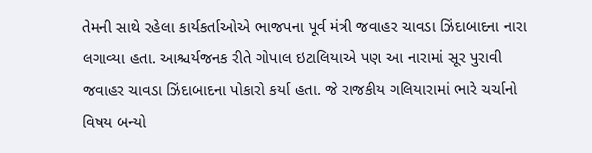તેમની સાથે રહેલા કાર્યકર્તાઓએ ભાજપના પૂર્વ મંત્રી જવાહર ચાવડા ઝિંદાબાદના નારા લગાવ્યા હતા. આશ્ચર્યજનક રીતે ગોપાલ ઇટાલિયાએ પણ આ નારામાં સૂર પુરાવી જવાહર ચાવડા ઝિંદાબાદના પોકારો કર્યા હતા. જે રાજકીય ગલિયારામાં ભારે ચર્ચાનો વિષય બન્યો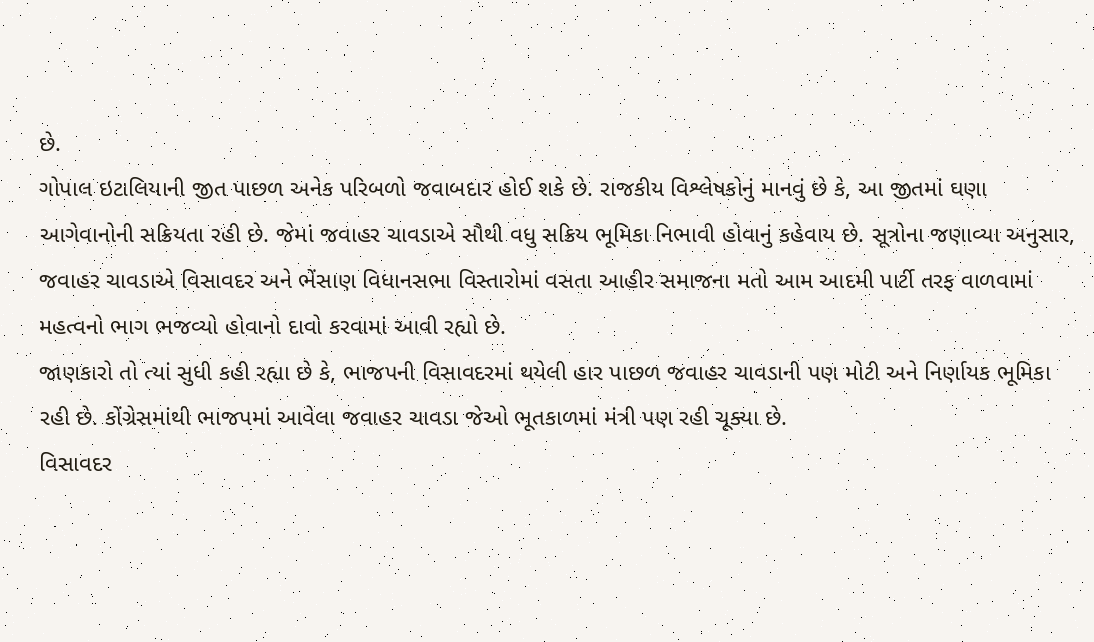છે.
ગોપાલ ઇટાલિયાની જીત પાછળ અનેક પરિબળો જવાબદાર હોઈ શકે છે. રાજકીય વિશ્લેષકોનું માનવું છે કે, આ જીતમાં ઘણા આગેવાનોની સક્રિયતા રહી છે. જેમાં જવાહર ચાવડાએ સૌથી વધુ સક્રિય ભૂમિકા નિભાવી હોવાનું કહેવાય છે. સૂત્રોના જણાવ્યા અનુસાર, જવાહર ચાવડાએ વિસાવદર અને ભેંસાણ વિધાનસભા વિસ્તારોમાં વસતા આહીર સમાજના મતો આમ આદમી પાર્ટી તરફ વાળવામાં મહત્વનો ભાગ ભજવ્યો હોવાનો દાવો કરવામાં આવી રહ્યો છે.
જાણકારો તો ત્યાં સુધી કહી રહ્યા છે કે, ભાજપની વિસાવદરમાં થયેલી હાર પાછળ જવાહર ચાવડાની પણ મોટી અને નિર્ણાયક ભૂમિકા રહી છે. કોંગ્રેસમાંથી ભાજપમાં આવેલા જવાહર ચાવડા જેઓ ભૂતકાળમાં મંત્રી પણ રહી ચૂક્યા છે.
વિસાવદર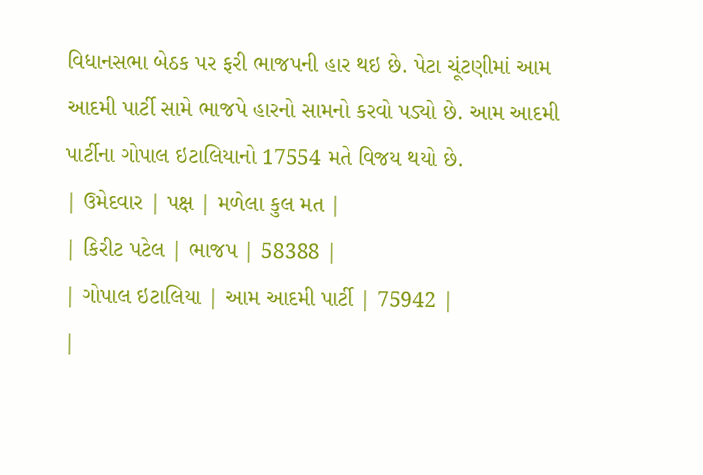વિધાનસભા બેઠક પર ફરી ભાજપની હાર થઇ છે. પેટા ચૂંટણીમાં આમ આદમી પાર્ટી સામે ભાજપે હારનો સામનો કરવો પડ્યો છે. આમ આદમી પાર્ટીના ગોપાલ ઇટાલિયાનો 17554 મતે વિજય થયો છે.
| ઉમેદવાર | પક્ષ | મળેલા કુલ મત |
| કિરીટ પટેલ | ભાજપ | 58388 |
| ગોપાલ ઇટાલિયા | આમ આદમી પાર્ટી | 75942 |
|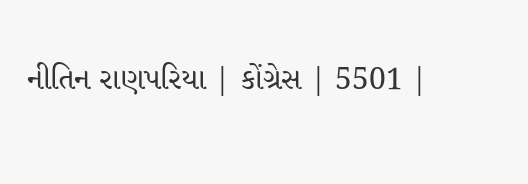નીતિન રાણપરિયા | કોંગ્રેસ | 5501 |